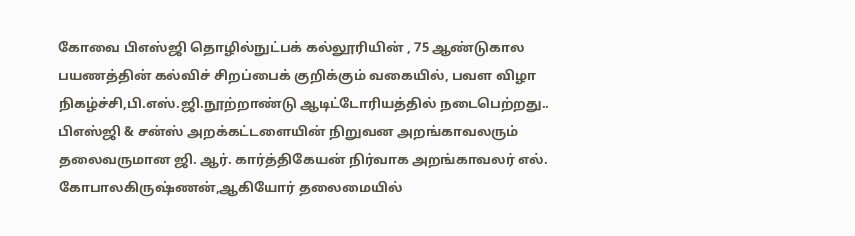கோவை பிஎஸ்ஜி தொழில்நுட்பக் கல்லூரியின் , 75 ஆண்டுகால பயணத்தின் கல்விச் சிறப்பைக் குறிக்கும் வகையில், பவள விழா நிகழ்ச்சி,பி.எஸ்.ஜி.நூற்றாண்டு ஆடிட்டோரியத்தில் நடைபெற்றது..
பிஎஸ்ஜி & சன்ஸ் அறக்கட்டளையின் நிறுவன அறங்காவலரும் தலைவருமான ஜி. ஆர். கார்த்திகேயன் நிர்வாக அறங்காவலர் எல். கோபாலகிருஷ்ணன்,ஆகியோர் தலைமையில்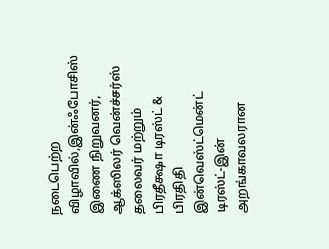நடைபெற்ற விழாவில்,இன்ஃபோசிஸ் இணை நிறுவனர், ஆக்ஸிலர் வென்ச்சர்ஸ் தலைவர் மற்றும் பிரதீக்ஷா டிரஸ்ட் & பிரதிதி இன்வெஸ்ட்மென்ட் டிரஸ்ட்-இன் அறங்காவலரான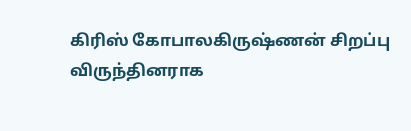கிரிஸ் கோபாலகிருஷ்ணன் சிறப்பு விருந்தினராக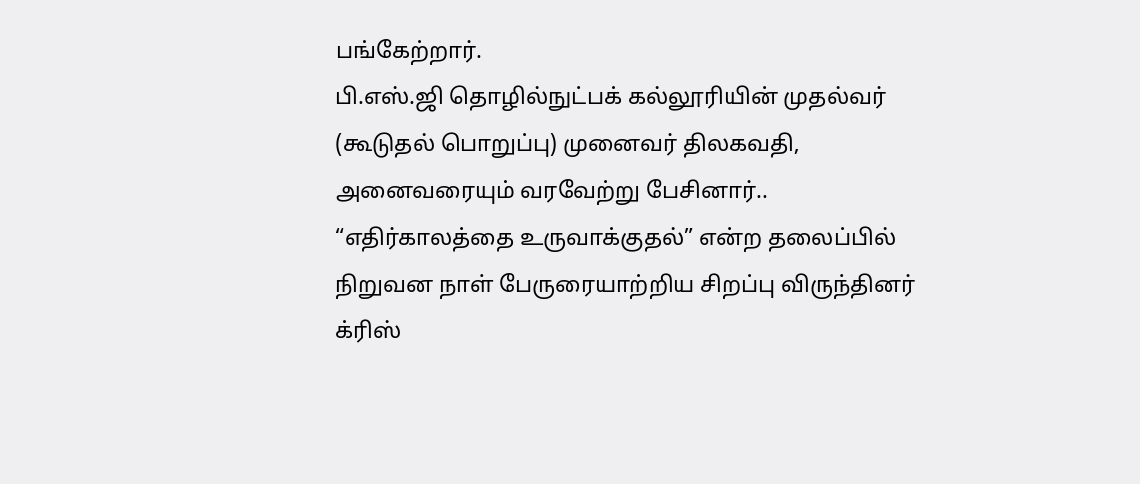பங்கேற்றார்.
பி.எஸ்.ஜி தொழில்நுட்பக் கல்லூரியின் முதல்வர் (கூடுதல் பொறுப்பு) முனைவர் திலகவதி, அனைவரையும் வரவேற்று பேசினார்..
“எதிர்காலத்தை உருவாக்குதல்” என்ற தலைப்பில் நிறுவன நாள் பேருரையாற்றிய சிறப்பு விருந்தினர் க்ரிஸ்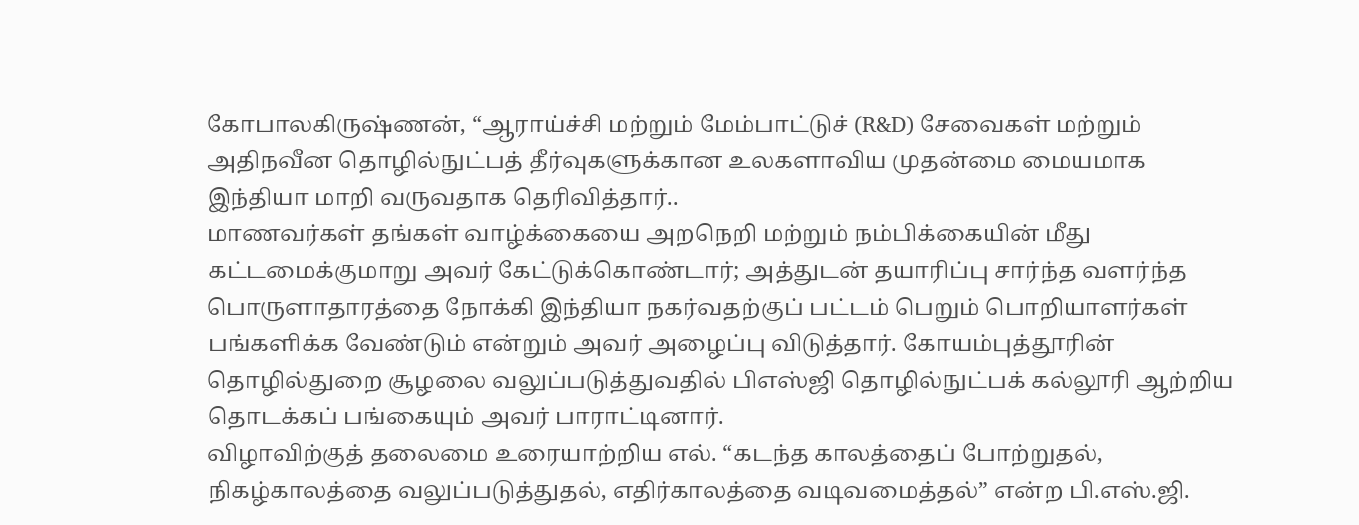கோபாலகிருஷ்ணன், “ஆராய்ச்சி மற்றும் மேம்பாட்டுச் (R&D) சேவைகள் மற்றும் அதிநவீன தொழில்நுட்பத் தீர்வுகளுக்கான உலகளாவிய முதன்மை மையமாக இந்தியா மாறி வருவதாக தெரிவித்தார்..
மாணவர்கள் தங்கள் வாழ்க்கையை அறநெறி மற்றும் நம்பிக்கையின் மீது கட்டமைக்குமாறு அவர் கேட்டுக்கொண்டார்; அத்துடன் தயாரிப்பு சார்ந்த வளர்ந்த பொருளாதாரத்தை நோக்கி இந்தியா நகர்வதற்குப் பட்டம் பெறும் பொறியாளர்கள் பங்களிக்க வேண்டும் என்றும் அவர் அழைப்பு விடுத்தார். கோயம்புத்தூரின் தொழில்துறை சூழலை வலுப்படுத்துவதில் பிஎஸ்ஜி தொழில்நுட்பக் கல்லூரி ஆற்றிய தொடக்கப் பங்கையும் அவர் பாராட்டினார்.
விழாவிற்குத் தலைமை உரையாற்றிய எல். “கடந்த காலத்தைப் போற்றுதல், நிகழ்காலத்தை வலுப்படுத்துதல், எதிர்காலத்தை வடிவமைத்தல்” என்ற பி.எஸ்.ஜி.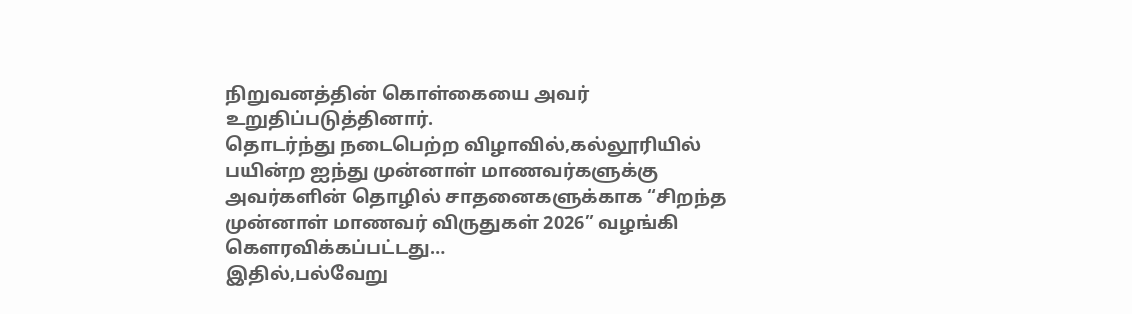நிறுவனத்தின் கொள்கையை அவர் உறுதிப்படுத்தினார்.
தொடர்ந்து நடைபெற்ற விழாவில்,கல்லூரியில் பயின்ற ஐந்து முன்னாள் மாணவர்களுக்கு அவர்களின் தொழில் சாதனைகளுக்காக “சிறந்த முன்னாள் மாணவர் விருதுகள் 2026” வழங்கி கௌரவிக்கப்பட்டது…
இதில்,பல்வேறு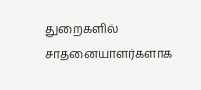துறைகளில் சாதனையாளர்களாக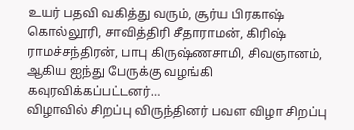உயர் பதவி வகித்து வரும், சூர்ய பிரகாஷ் கொல்லூரி, சாவித்திரி சீதாராமன், கிரிஷ் ராமச்சந்திரன், பாபு கிருஷ்ணசாமி, சிவஞானம், ஆகிய ஐந்து பேருக்கு வழங்கி கவுரவிக்கப்பட்டனர்…
விழாவில் சிறப்பு விருந்தினர் பவள விழா சிறப்பு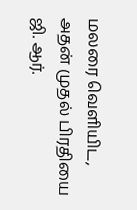மலரை வெளியிட, அதன் முதல் பிரதியை ஜி. ஆர்.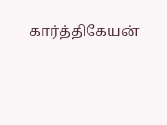கார்த்திகேயன்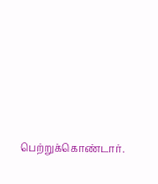பெற்றுக்கொண்டார்.